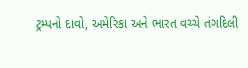ટ્રમ્પનો દાવો, અમેરિકા અને ભારત વચ્ચે તંગદિલી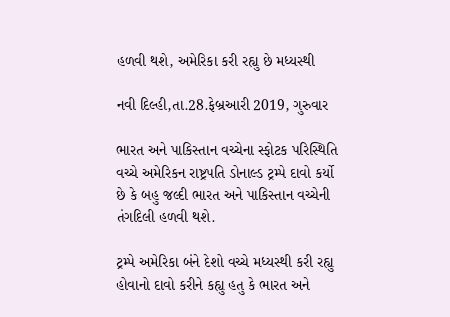હળવી થશે, અમેરિકા કરી રહ્યુ છે મધ્યસ્થી

નવી દિલ્હી,તા.28.ફેબ્રઆરી 2019, ગુરુવાર

ભારત અને પાકિસ્તાન વચ્ચેના સ્ફોટક પરિસ્થિતિ વચ્ચે અમેરિકન રાષ્ટ્રપતિ ડોનાલ્ડ ટ્રમ્પે દાવો કર્યો છે કે બહુ જલ્દી ભારત અને પાકિસ્તાન વચ્ચેની તંગદિલી હળવી થશે.

ટ્રમ્પે અમેરિકા બંને દેશો વચ્ચે મધ્યસ્થી કરી રહ્યુ હોવાનો દાવો કરીને કહ્યુ હતુ કે ભારત અને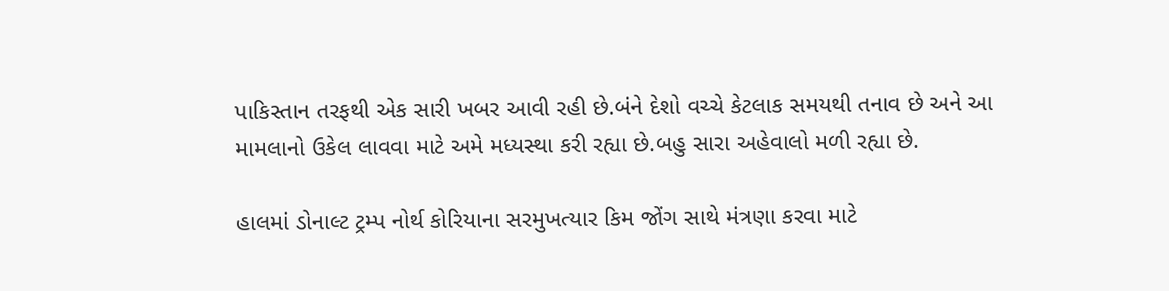પાકિસ્તાન તરફથી એક સારી ખબર આવી રહી છે.બંને દેશો વચ્ચે કેટલાક સમયથી તનાવ છે અને આ મામલાનો ઉકેલ લાવવા માટે અમે મધ્યસ્થા કરી રહ્યા છે.બહુ સારા અહેવાલો મળી રહ્યા છે.

હાલમાં ડોનાલ્ટ ટ્રમ્પ નોર્થ કોરિયાના સરમુખત્યાર કિમ જોંગ સાથે મંત્રણા કરવા માટે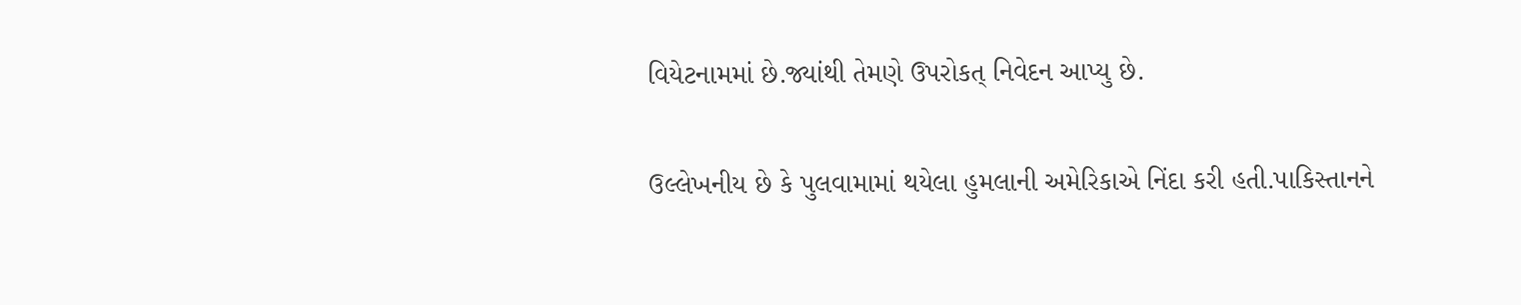વિયેટનામમાં છે.જ્યાંથી તેમણે ઉપરોકત્ નિવેદન આપ્યુ છે.

ઉલ્લેખનીય છે કે પુલવામામાં થયેલા હુમલાની અમેરિકાએ નિંદા કરી હતી.પાકિસ્તાનને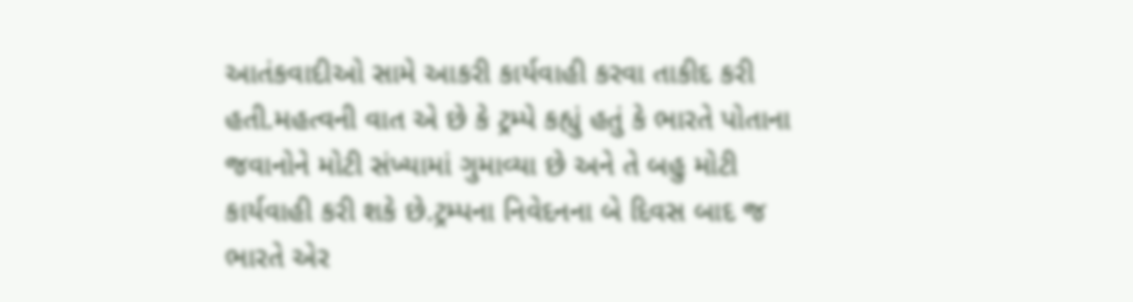આતંકવાદીઓ સામે આકરી કાર્યવાહી કરવા તાકીદ કરી હતી.મહત્વની વાત એ છે કે ટ્રમ્પે કહ્યું હતું કે ભારતે પોતાના જવાનોને મોટી સંખ્યામાં ગુમાવ્યા છે અને તે બહુ મોટી કાર્યવાહી કરી શકે છે.ટ્રમ્પના નિવેદનના બે દિવસ બાદ જ ભારતે એર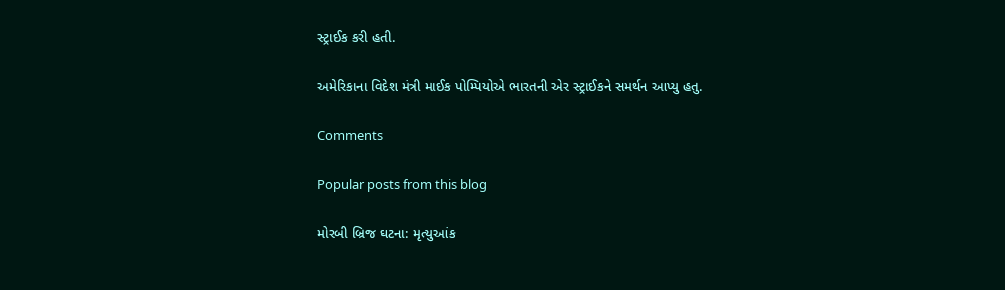સ્ટ્રાઈક કરી હતી.

અમેરિકાના વિદેશ મંત્રી માઈક પોમ્પિયોએ ભારતની એર સ્ટ્રાઈકને સમર્થન આપ્યુ હતુ.

Comments

Popular posts from this blog

મોરબી બ્રિજ ઘટના: મૃત્યુઆંક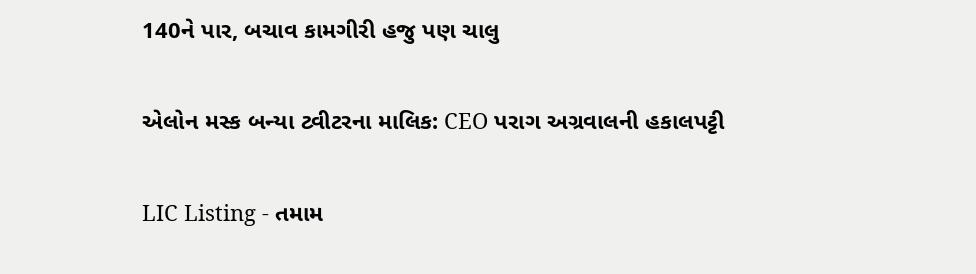140ને પાર, બચાવ કામગીરી હજુ પણ ચાલુ

એલોન મસ્ક બન્યા ટ્વીટરના માલિક: CEO પરાગ અગ્રવાલની હકાલપટ્ટી

LIC Listing - તમામ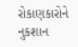રોકાણકારોને નુકશાન